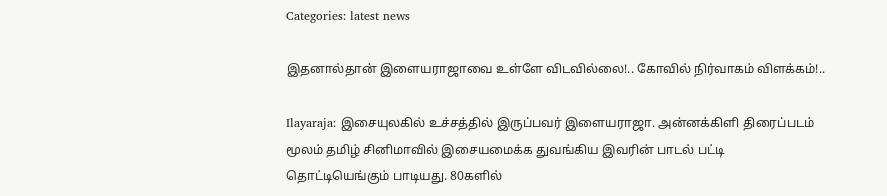Categories: latest news

இதனால்தான் இளையராஜாவை உள்ளே விடவில்லை!.. கோவில் நிர்வாகம் விளக்கம்!..

Ilayaraja: இசையுலகில் உச்சத்தில் இருப்பவர் இளையராஜா. அன்னக்கிளி திரைப்படம் மூலம் தமிழ் சினிமாவில் இசையமைக்க துவங்கிய இவரின் பாடல் பட்டி தொட்டியெங்கும் பாடியது. 80களில்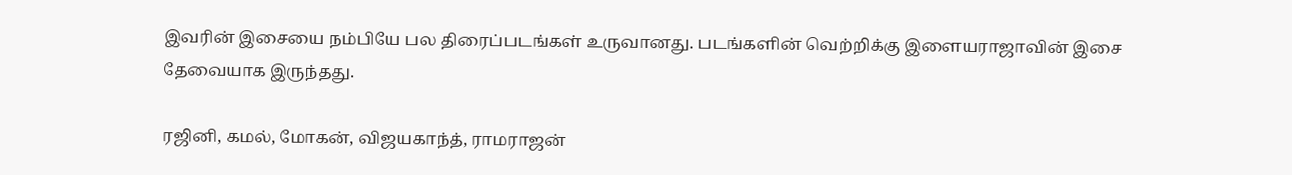இவரின் இசையை நம்பியே பல திரைப்படங்கள் உருவானது. படங்களின் வெற்றிக்கு இளையராஜாவின் இசை தேவையாக இருந்தது.

ரஜினி, கமல், மோகன், விஜயகாந்த், ராமராஜன்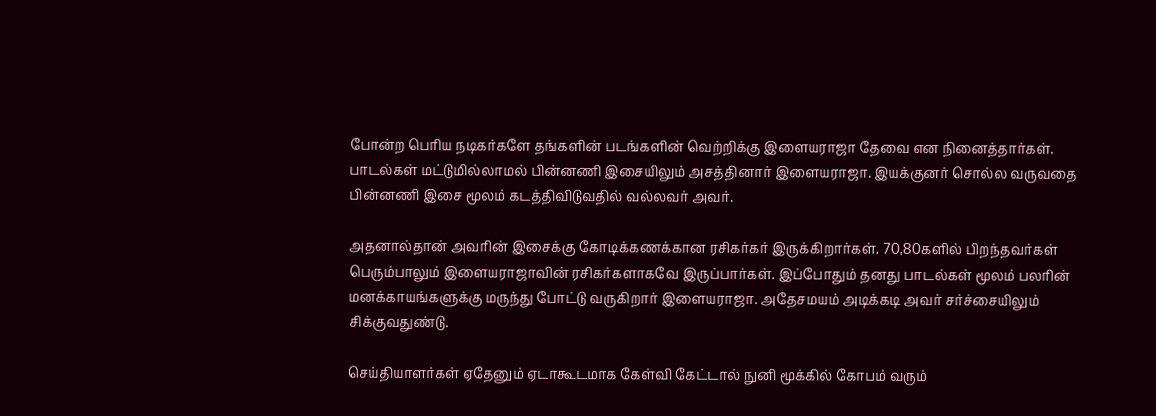போன்ற பெரிய நடிகர்களே தங்களின் படங்களின் வெற்றிக்கு இளையராஜா தேவை என நினைத்தார்கள். பாடல்கள் மட்டுமில்லாமல் பின்னணி இசையிலும் அசத்தினார் இளையராஜா. இயக்குனர் சொல்ல வருவதை பின்னணி இசை மூலம் கடத்திவிடுவதில் வல்லவர் அவர்.

அதனால்தான் அவரின் இசைக்கு கோடிக்கணக்கான ரசிகர்கர் இருக்கிறார்கள். 70,80களில் பிறந்தவர்கள் பெரும்பாலும் இளையராஜாவின் ரசிகர்களாகவே இருப்பார்கள். இப்போதும் தனது பாடல்கள் மூலம் பலரின் மனக்காயங்களுக்கு மருந்து போட்டு வருகிறார் இளையராஜா. அதேசமயம் அடிக்கடி அவர் சர்ச்சையிலும் சிக்குவதுண்டு.

செய்தியாளர்கள் ஏதேனும் ஏடாகூடமாக கேள்வி கேட்டால் நுனி மூக்கில் கோபம் வரும்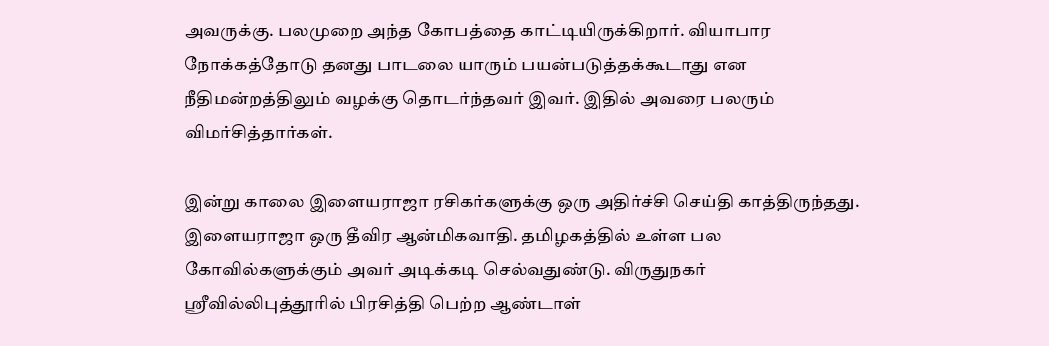அவருக்கு. பலமுறை அந்த கோபத்தை காட்டியிருக்கிறார். வியாபார நோக்கத்தோடு தனது பாடலை யாரும் பயன்படுத்தக்கூடாது என நீதிமன்றத்திலும் வழக்கு தொடர்ந்தவர் இவர். இதில் அவரை பலரும் விமர்சித்தார்கள்.

இன்று காலை இளையராஜா ரசிகர்களுக்கு ஒரு அதிர்ச்சி செய்தி காத்திருந்தது. இளையராஜா ஒரு தீவிர ஆன்மிகவாதி. தமிழகத்தில் உள்ள பல கோவில்களுக்கும் அவர் அடிக்கடி செல்வதுண்டு. விருதுநகர் ஸ்ரீவில்லிபுத்தூரில் பிரசித்தி பெற்ற ஆண்டாள்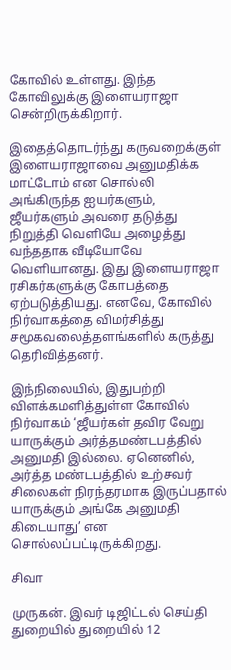கோவில் உள்ளது. இந்த கோவிலுக்கு இளையராஜா சென்றிருக்கிறார்.

இதைத்தொடர்ந்து கருவறைக்குள் இளையராஜாவை அனுமதிக்க மாட்டோம் என சொல்லி அங்கிருந்த ஐயர்களும், ஜீயர்களும் அவரை தடுத்து நிறுத்தி வெளியே அழைத்து வந்ததாக வீடியோவே வெளியானது. இது இளையராஜா ரசிகர்களுக்கு கோபத்தை ஏற்படுத்தியது. எனவே, கோவில் நிர்வாகத்தை விமர்சித்து சமூகவலைத்தளங்களில் கருத்து தெரிவித்தனர்.

இந்நிலையில், இதுபற்றி விளக்கமளித்துள்ள கோவில் நிர்வாகம் ‘ஜீயர்கள் தவிர வேறு யாருக்கும் அர்த்தமண்டபத்தில் அனுமதி இல்லை. ஏனெனில், அர்த்த மண்டபத்தில் உற்சவர் சிலைகள் நிரந்தரமாக இருப்பதால் யாருக்கும் அங்கே அனுமதி கிடையாது’ என சொல்லப்பட்டிருக்கிறது.

சிவா

முருகன். இவர் டிஜிட்டல் செய்தி துறையில் துறையில் 12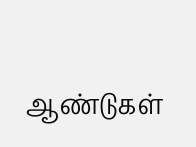ஆண்டுகள்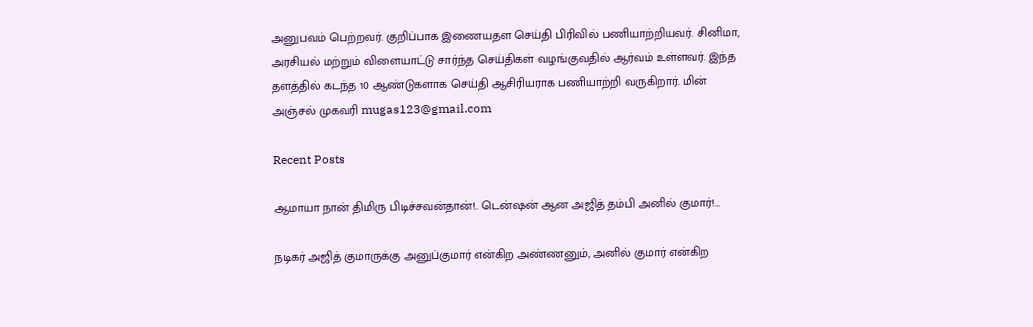அனுபவம் பெற்றவர். குறிப்பாக இணையதள செய்தி பிரிவில் பணியாற்றியவர். சினிமா, அரசியல் மற்றும் விளையாட்டு சார்ந்த செய்திகள் வழங்குவதில் ஆர்வம் உள்ளவர். இந்த தளத்தில் கடந்த 10 ஆண்டுகளாக செய்தி ஆசிரியராக பணியாற்றி வருகிறார். மின் அஞ்சல் முகவரி mugas123@gmail.com

Recent Posts

ஆமாயா நான் திமிரு பிடிச்சவன்தான்!.. டென்ஷன் ஆன அஜித் தம்பி அனில் குமார்!…

நடிகர் அஜித் குமாருக்கு அனுப்குமார் என்கிற அண்ணனும், அனில் குமார் என்கிற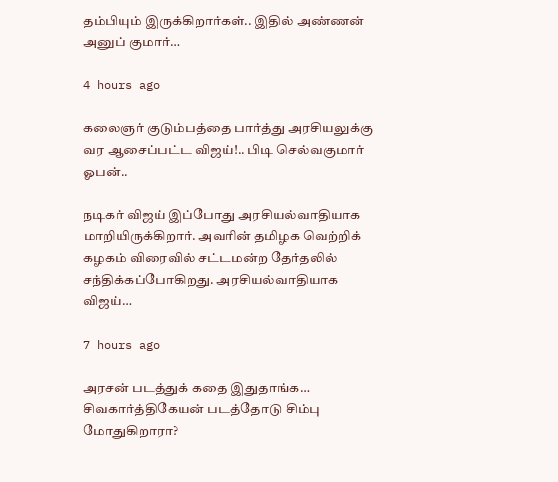தம்பியும் இருக்கிறார்கள்.. இதில் அண்ணன் அனுப் குமார்…

4 hours ago

கலைஞர் குடும்பத்தை பார்த்து அரசியலுக்கு வர ஆசைப்பட்ட விஜய்!.. பிடி செல்வகுமார் ஓபன்..

நடிகர் விஜய் இப்போது அரசியல்வாதியாக மாறியிருக்கிறார். அவரின் தமிழக வெற்றிக் கழகம் விரைவில் சட்டமன்ற தேர்தலில் சந்திக்கப்போகிறது. அரசியல்வாதியாக விஜய்…

7 hours ago

அரசன் படத்துக் கதை இதுதாங்க… சிவகார்த்திகேயன் படத்தோடு சிம்பு மோதுகிறாரா?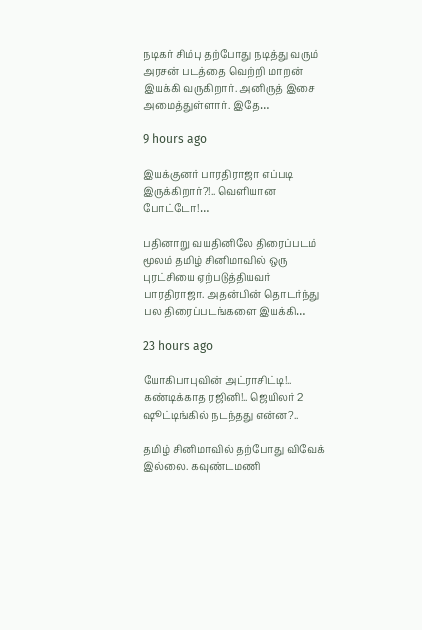நடிகர் சிம்பு தற்போது நடித்து வரும் அரசன் படத்தை வெற்றி மாறன் இயக்கி வருகிறார். அனிருத் இசை அமைத்துள்ளார். இதே…

9 hours ago

இயக்குனர் பாரதிராஜா எப்படி இருக்கிறார்?!.. வெளியான போட்டோ!…

பதினாறு வயதினிலே திரைப்படம் மூலம் தமிழ் சினிமாவில் ஒரு புரட்சியை ஏற்படுத்தியவர் பாரதிராஜா. அதன்பின் தொடர்ந்து பல திரைப்படங்களை இயக்கி…

23 hours ago

யோகிபாபுவின் அட்ராசிட்டி!.. கண்டிக்காத ரஜினி!.. ஜெயிலர் 2 ஷூட்டிங்கில் நடந்தது என்ன?..

தமிழ் சினிமாவில் தற்போது விவேக் இல்லை. கவுண்டமணி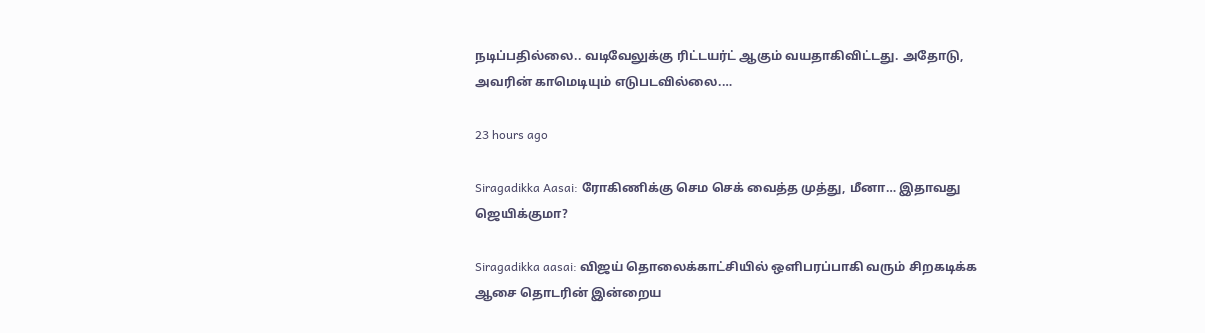நடிப்பதில்லை.. வடிவேலுக்கு ரிட்டயர்ட் ஆகும் வயதாகிவிட்டது. அதோடு, அவரின் காமெடியும் எடுபடவில்லை.…

23 hours ago

Siragadikka Aasai: ரோகிணிக்கு செம செக் வைத்த முத்து, மீனா… இதாவது ஜெயிக்குமா?

Siragadikka aasai: விஜய் தொலைக்காட்சியில் ஒளிபரப்பாகி வரும் சிறகடிக்க ஆசை தொடரின் இன்றைய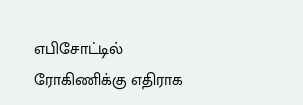எபிசோட்டில் ரோகிணிக்கு எதிராக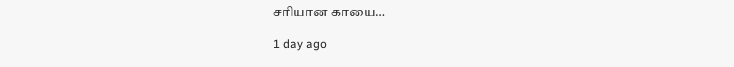சரியான காயை…

1 day ago